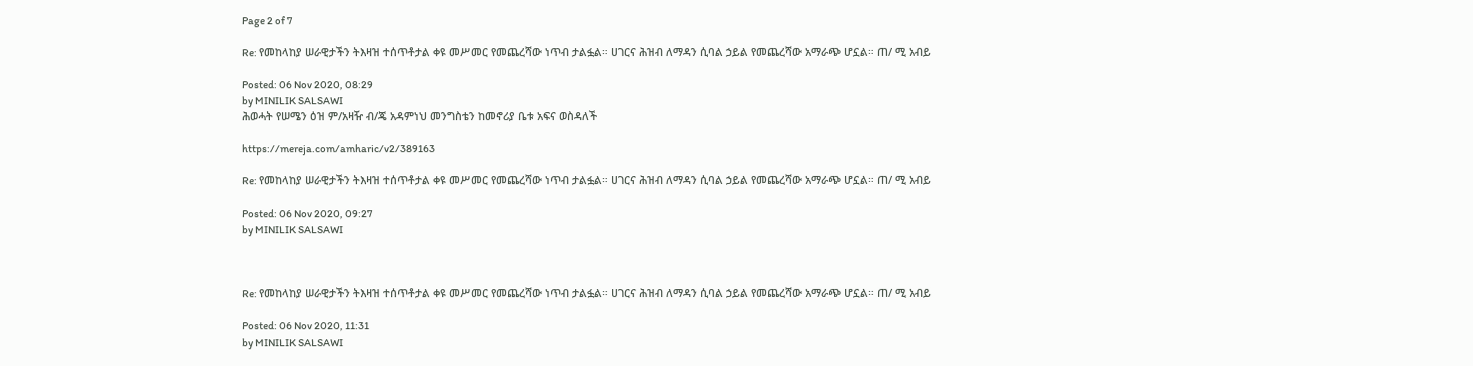Page 2 of 7

Re: የመከላከያ ሠራዊታችን ትእዛዝ ተሰጥቶታል ቀዩ መሥመር የመጨረሻው ነጥብ ታልፏል። ሀገርና ሕዝብ ለማዳን ሲባል ኃይል የመጨረሻው አማራጭ ሆኗል። ጠ/ ሚ አብይ

Posted: 06 Nov 2020, 08:29
by MINILIK SALSAWI
ሕወሓት የሠሜን ዕዝ ም/አዛዥ ብ/ጄ አዳምነህ መንግስቴን ከመኖሪያ ቤቱ አፍና ወስዳለች

https://mereja.com/amharic/v2/389163

Re: የመከላከያ ሠራዊታችን ትእዛዝ ተሰጥቶታል ቀዩ መሥመር የመጨረሻው ነጥብ ታልፏል። ሀገርና ሕዝብ ለማዳን ሲባል ኃይል የመጨረሻው አማራጭ ሆኗል። ጠ/ ሚ አብይ

Posted: 06 Nov 2020, 09:27
by MINILIK SALSAWI



Re: የመከላከያ ሠራዊታችን ትእዛዝ ተሰጥቶታል ቀዩ መሥመር የመጨረሻው ነጥብ ታልፏል። ሀገርና ሕዝብ ለማዳን ሲባል ኃይል የመጨረሻው አማራጭ ሆኗል። ጠ/ ሚ አብይ

Posted: 06 Nov 2020, 11:31
by MINILIK SALSAWI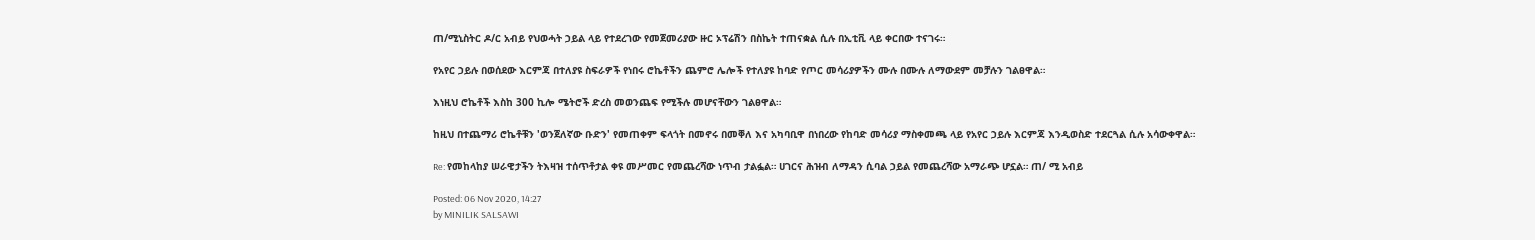ጠ/ሚኒስትር ዶ/ር አብይ የህወሓት ኃይል ላይ የተደረገው የመጀመሪያው ዙር ኦፕሬሽን በስኬት ተጠናቋል ሲሉ በኢቲቪ ላይ ቀርበው ተናገሩ።

የአየር ኃይሉ በወሰደው እርምጃ በተለያዩ ስፍራዎች የነበሩ ሮኬቶችን ጨምሮ ሌሎች የተለያዩ ከባድ የጦር መሳሪያዎችን ሙሉ በሙሉ ለማውደም መቻሉን ገልፀዋል።

እነዚህ ሮኬቶች እስከ 300 ኪሎ ሜትሮች ድረስ መወንጨፍ የሚችሉ መሆናቸውን ገልፀዋል።

ከዚህ በተጨማሪ ሮኬቶቹን 'ወንጀለኛው ቡድን' የመጠቀም ፍላጎት በመኖሩ በመቐለ እና አካባቢዋ በነበረው የከባድ መሳሪያ ማስቀመጫ ላይ የአየር ኃይሉ እርምጃ እንዲወስድ ተደርጓል ሲሉ አሳውቀዋል።

Re: የመከላከያ ሠራዊታችን ትእዛዝ ተሰጥቶታል ቀዩ መሥመር የመጨረሻው ነጥብ ታልፏል። ሀገርና ሕዝብ ለማዳን ሲባል ኃይል የመጨረሻው አማራጭ ሆኗል። ጠ/ ሚ አብይ

Posted: 06 Nov 2020, 14:27
by MINILIK SALSAWI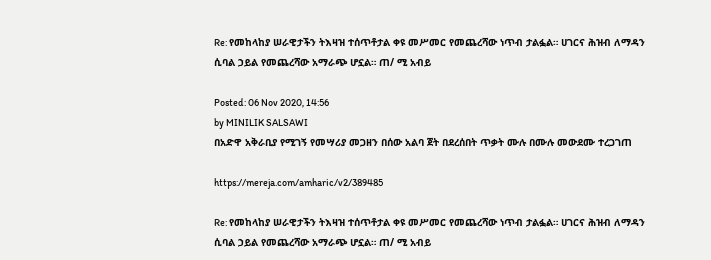Re: የመከላከያ ሠራዊታችን ትእዛዝ ተሰጥቶታል ቀዩ መሥመር የመጨረሻው ነጥብ ታልፏል። ሀገርና ሕዝብ ለማዳን ሲባል ኃይል የመጨረሻው አማራጭ ሆኗል። ጠ/ ሚ አብይ

Posted: 06 Nov 2020, 14:56
by MINILIK SALSAWI
በአድዋ አቅራቢያ የሚገኝ የመሣሪያ መጋዘን በሰው አልባ ጀት በደረሰበት ጥቃት ሙሉ በሙሉ መውደሙ ተረጋገጠ

https://mereja.com/amharic/v2/389485

Re: የመከላከያ ሠራዊታችን ትእዛዝ ተሰጥቶታል ቀዩ መሥመር የመጨረሻው ነጥብ ታልፏል። ሀገርና ሕዝብ ለማዳን ሲባል ኃይል የመጨረሻው አማራጭ ሆኗል። ጠ/ ሚ አብይ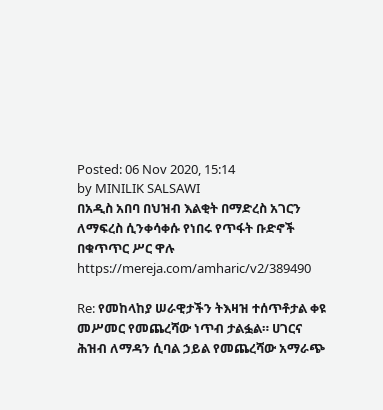Posted: 06 Nov 2020, 15:14
by MINILIK SALSAWI
በአዲስ አበባ በህዝብ እልቂት በማድረስ አገርን ለማፍረስ ሲንቀሳቀሱ የነበሩ የጥፋት ቡድኖች በቁጥጥር ሥር ዋሉ
https://mereja.com/amharic/v2/389490

Re: የመከላከያ ሠራዊታችን ትእዛዝ ተሰጥቶታል ቀዩ መሥመር የመጨረሻው ነጥብ ታልፏል። ሀገርና ሕዝብ ለማዳን ሲባል ኃይል የመጨረሻው አማራጭ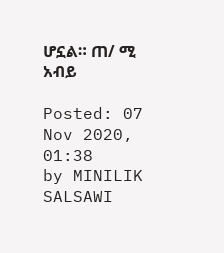ሆኗል። ጠ/ ሚ አብይ

Posted: 07 Nov 2020, 01:38
by MINILIK SALSAWI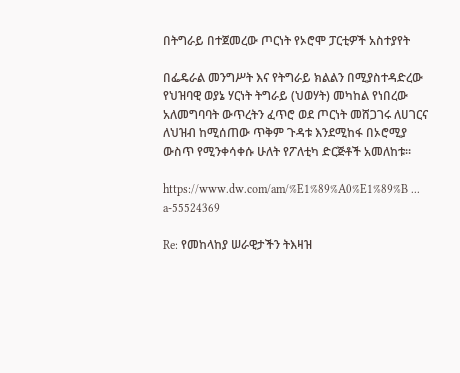በትግራይ በተጀመረው ጦርነት የኦሮሞ ፓርቲዎች አስተያየት

በፌዴራል መንግሥት እና የትግራይ ክልልን በሚያስተዳድረው የህዝባዊ ወያኔ ሃርነት ትግራይ (ህወሃት) መካከል የነበረው አለመግባባት ውጥረትን ፈጥሮ ወደ ጦርነት መሸጋገሩ ለሀገርና ለህዝብ ከሚሰጠው ጥቅም ጉዳቱ እንደሚከፋ በኦሮሚያ ውስጥ የሚንቀሳቀሱ ሁለት የፖለቲካ ድርጅቶች አመለከቱ።

https://www.dw.com/am/%E1%89%A0%E1%89%B ... a-55524369

Re: የመከላከያ ሠራዊታችን ትእዛዝ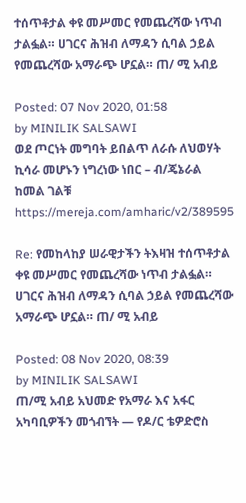ተሰጥቶታል ቀዩ መሥመር የመጨረሻው ነጥብ ታልፏል። ሀገርና ሕዝብ ለማዳን ሲባል ኃይል የመጨረሻው አማራጭ ሆኗል። ጠ/ ሚ አብይ

Posted: 07 Nov 2020, 01:58
by MINILIK SALSAWI
ወደ ጦርነት መግባት ይበልጥ ለራሱ ለህወሃት ኪሳራ መሆኑን ነግረነው ነበር – ብ/ጄኔራል ከመል ገልቹ https://mereja.com/amharic/v2/389595

Re: የመከላከያ ሠራዊታችን ትእዛዝ ተሰጥቶታል ቀዩ መሥመር የመጨረሻው ነጥብ ታልፏል። ሀገርና ሕዝብ ለማዳን ሲባል ኃይል የመጨረሻው አማራጭ ሆኗል። ጠ/ ሚ አብይ

Posted: 08 Nov 2020, 08:39
by MINILIK SALSAWI
ጠ/ሚ አብይ አህመድ የአማራ እና አፋር አካባቢዎችን መጎብኘት — የዶ/ር ቴዎድሮስ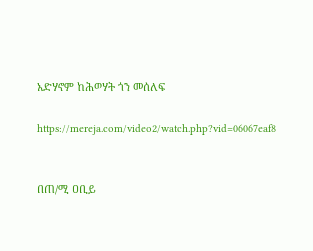አድሃኖም ከሕወሃት ጎን መሰለፍ

https://mereja.com/video2/watch.php?vid=06067eaf8


በጠ/ሚ ዐቢይ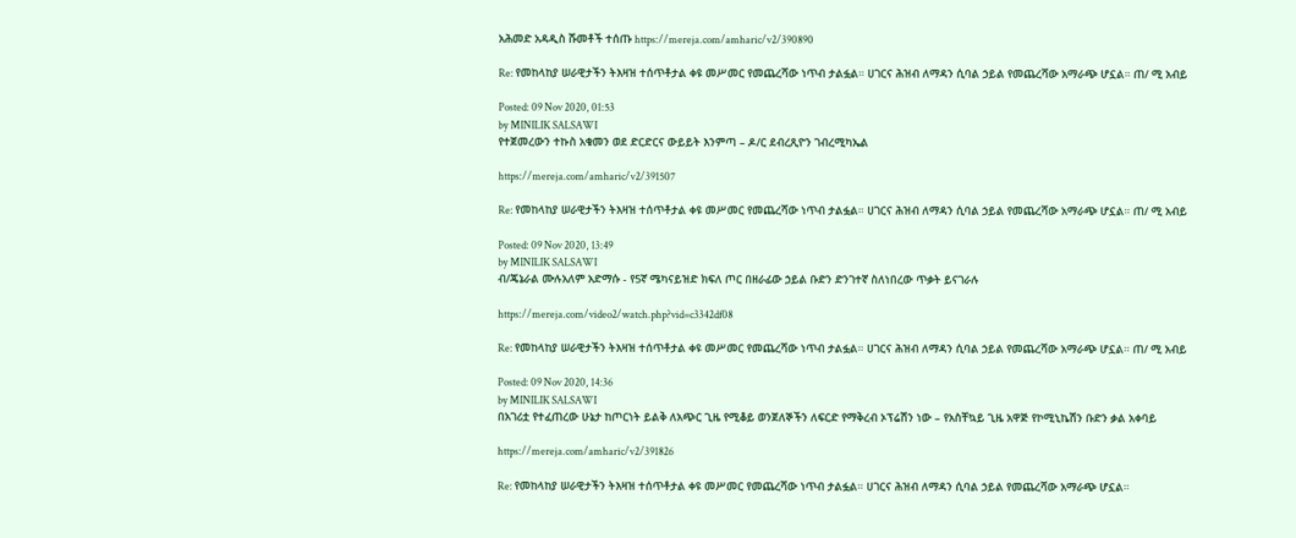አሕመድ አዳዲስ ሹመቶች ተሰጡ https://mereja.com/amharic/v2/390890

Re: የመከላከያ ሠራዊታችን ትእዛዝ ተሰጥቶታል ቀዩ መሥመር የመጨረሻው ነጥብ ታልፏል። ሀገርና ሕዝብ ለማዳን ሲባል ኃይል የመጨረሻው አማራጭ ሆኗል። ጠ/ ሚ አብይ

Posted: 09 Nov 2020, 01:53
by MINILIK SALSAWI
የተጀመረውን ተኩስ አቁመን ወደ ድርድርና ውይይት እንምጣ – ዶ/ር ደብረጺዮን ገብረሚካኤል

https://mereja.com/amharic/v2/391507

Re: የመከላከያ ሠራዊታችን ትእዛዝ ተሰጥቶታል ቀዩ መሥመር የመጨረሻው ነጥብ ታልፏል። ሀገርና ሕዝብ ለማዳን ሲባል ኃይል የመጨረሻው አማራጭ ሆኗል። ጠ/ ሚ አብይ

Posted: 09 Nov 2020, 13:49
by MINILIK SALSAWI
ብ/ጄኔራል ሙሉአለም አድማሱ - የ5ኛ ሜካናይዝድ ክፍለ ጦር በዘራፊው ኃይል ቡድን ድንገተኛ ስለነበረው ጥቃት ይናገራሉ

https://mereja.com/video2/watch.php?vid=c3342df08

Re: የመከላከያ ሠራዊታችን ትእዛዝ ተሰጥቶታል ቀዩ መሥመር የመጨረሻው ነጥብ ታልፏል። ሀገርና ሕዝብ ለማዳን ሲባል ኃይል የመጨረሻው አማራጭ ሆኗል። ጠ/ ሚ አብይ

Posted: 09 Nov 2020, 14:36
by MINILIK SALSAWI
በአገሪቷ የተፈጠረው ሁኔታ ከጦርነት ይልቅ ለአጭር ጊዜ የሚቆይ ወንጀለኞችን ለፍርድ የማቅረብ ኦፕሬሽን ነው – የአስቸኳይ ጊዜ አዋጅ የኮሚኒኬሽን ቡድን ቃል አቀባይ

https://mereja.com/amharic/v2/391826

Re: የመከላከያ ሠራዊታችን ትእዛዝ ተሰጥቶታል ቀዩ መሥመር የመጨረሻው ነጥብ ታልፏል። ሀገርና ሕዝብ ለማዳን ሲባል ኃይል የመጨረሻው አማራጭ ሆኗል።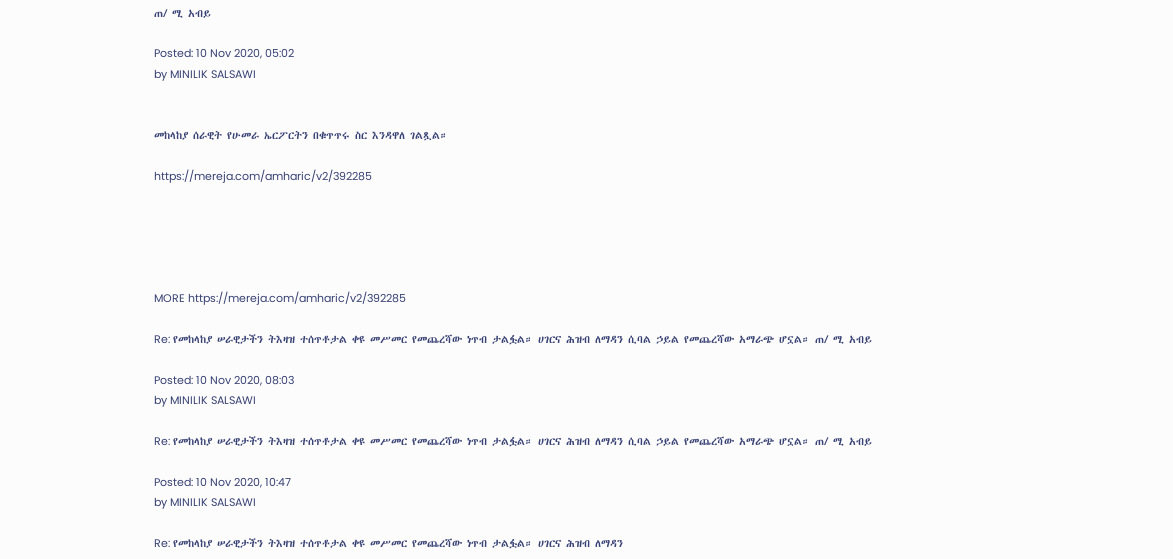ጠ/ ሚ አብይ

Posted: 10 Nov 2020, 05:02
by MINILIK SALSAWI


መከላከያ ሰራዊት የሁመራ ኤርፖርትን በቁጥጥሩ ስር እንዳዋለ ገልጿል።

https://mereja.com/amharic/v2/392285





MORE https://mereja.com/amharic/v2/392285

Re: የመከላከያ ሠራዊታችን ትእዛዝ ተሰጥቶታል ቀዩ መሥመር የመጨረሻው ነጥብ ታልፏል። ሀገርና ሕዝብ ለማዳን ሲባል ኃይል የመጨረሻው አማራጭ ሆኗል። ጠ/ ሚ አብይ

Posted: 10 Nov 2020, 08:03
by MINILIK SALSAWI

Re: የመከላከያ ሠራዊታችን ትእዛዝ ተሰጥቶታል ቀዩ መሥመር የመጨረሻው ነጥብ ታልፏል። ሀገርና ሕዝብ ለማዳን ሲባል ኃይል የመጨረሻው አማራጭ ሆኗል። ጠ/ ሚ አብይ

Posted: 10 Nov 2020, 10:47
by MINILIK SALSAWI

Re: የመከላከያ ሠራዊታችን ትእዛዝ ተሰጥቶታል ቀዩ መሥመር የመጨረሻው ነጥብ ታልፏል። ሀገርና ሕዝብ ለማዳን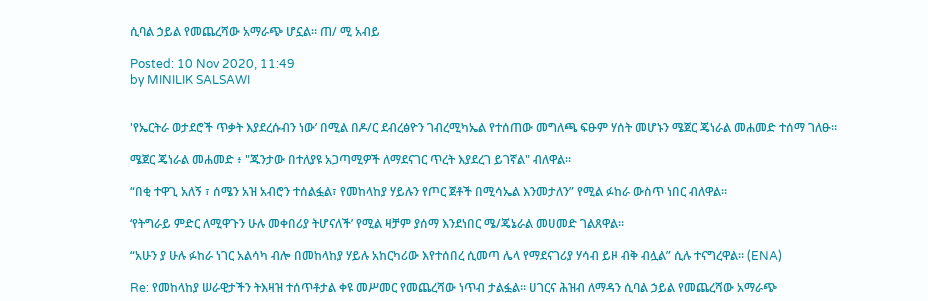ሲባል ኃይል የመጨረሻው አማራጭ ሆኗል። ጠ/ ሚ አብይ

Posted: 10 Nov 2020, 11:49
by MINILIK SALSAWI


'የኤርትራ ወታደሮች ጥቃት እያደረሱብን ነው’ በሚል በዶ/ር ደብረፅዮን ገብረሚካኤል የተሰጠው መግለጫ ፍፁም ሃሰት መሆኑን ሜጀር ጄነራል መሐመድ ተሰማ ገለፁ።

ሜጀር ጄነራል መሐመድ ፥ "ጁንታው በተለያዩ አጋጣሚዎች ለማደናገር ጥረት እያደረገ ይገኛል" ብለዋል።

“በቂ ተዋጊ አለኝ ፣ ሰሜን አዝ አብሮን ተሰልፏል፣ የመከላከያ ሃይሉን የጦር ጀቶች በሚሳኤል እንመታለን” የሚል ፉከራ ውስጥ ነበር ብለዋል።

‘የትግራይ ምድር ለሚዋጉን ሁሉ መቀበሪያ ትሆናለች’ የሚል ዛቻም ያሰማ እንደነበር ሜ/ጄኔራል መሀመድ ገልጸዋል።

“አሁን ያ ሁሉ ፉከራ ነገር አልሳካ ብሎ በመከላከያ ሃይሉ አከርካሪው እየተሰበረ ሲመጣ ሌላ የማደናገሪያ ሃሳብ ይዞ ብቅ ብሏል” ሲሉ ተናግረዋል። (ENA)

Re: የመከላከያ ሠራዊታችን ትእዛዝ ተሰጥቶታል ቀዩ መሥመር የመጨረሻው ነጥብ ታልፏል። ሀገርና ሕዝብ ለማዳን ሲባል ኃይል የመጨረሻው አማራጭ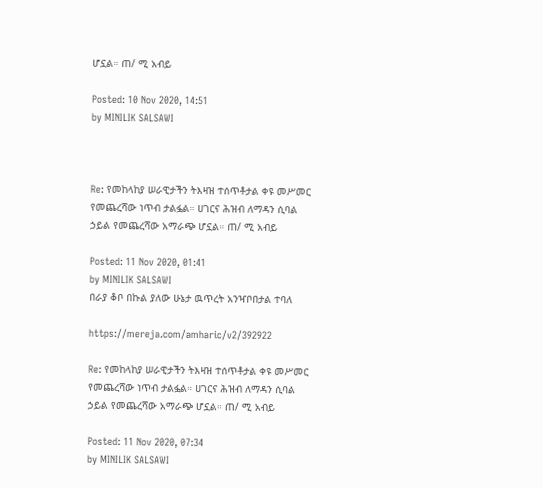ሆኗል። ጠ/ ሚ አብይ

Posted: 10 Nov 2020, 14:51
by MINILIK SALSAWI



Re: የመከላከያ ሠራዊታችን ትእዛዝ ተሰጥቶታል ቀዩ መሥመር የመጨረሻው ነጥብ ታልፏል። ሀገርና ሕዝብ ለማዳን ሲባል ኃይል የመጨረሻው አማራጭ ሆኗል። ጠ/ ሚ አብይ

Posted: 11 Nov 2020, 01:41
by MINILIK SALSAWI
በራያ ቆቦ በኩል ያለው ሁኔታ ዉጥረት አንዣቦበታል ተባለ

https://mereja.com/amharic/v2/392922

Re: የመከላከያ ሠራዊታችን ትእዛዝ ተሰጥቶታል ቀዩ መሥመር የመጨረሻው ነጥብ ታልፏል። ሀገርና ሕዝብ ለማዳን ሲባል ኃይል የመጨረሻው አማራጭ ሆኗል። ጠ/ ሚ አብይ

Posted: 11 Nov 2020, 07:34
by MINILIK SALSAWI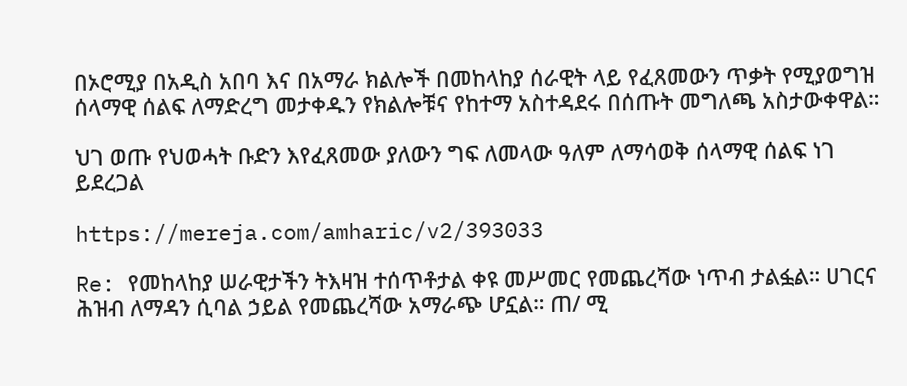በኦሮሚያ በአዲስ አበባ እና በአማራ ክልሎች በመከላከያ ሰራዊት ላይ የፈጸመውን ጥቃት የሚያወግዝ ሰላማዊ ሰልፍ ለማድረግ መታቀዱን የክልሎቹና የከተማ አስተዳደሩ በሰጡት መግለጫ አስታውቀዋል።

ህገ ወጡ የህወሓት ቡድን እየፈጸመው ያለውን ግፍ ለመላው ዓለም ለማሳወቅ ሰላማዊ ሰልፍ ነገ ይደረጋል

https://mereja.com/amharic/v2/393033

Re: የመከላከያ ሠራዊታችን ትእዛዝ ተሰጥቶታል ቀዩ መሥመር የመጨረሻው ነጥብ ታልፏል። ሀገርና ሕዝብ ለማዳን ሲባል ኃይል የመጨረሻው አማራጭ ሆኗል። ጠ/ ሚ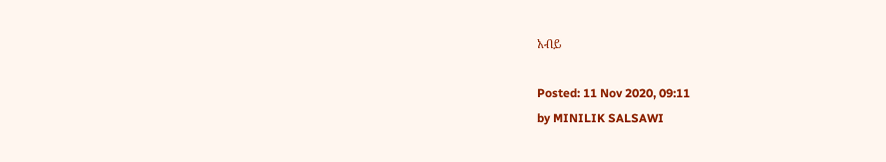አብይ

Posted: 11 Nov 2020, 09:11
by MINILIK SALSAWI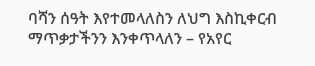ባሻን ሰዓት እየተመላለስን ለህግ እስኪቀርብ ማጥቃታችንን እንቀጥላለን – የአየር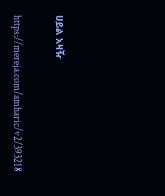ሀይል አዛዥ

https://mereja.com/amharic/v2/393218